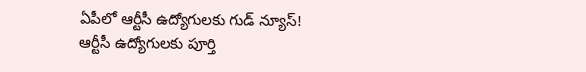ఏపీలో ఆర్టీసీ ఉద్యోగులకు గుడ్ న్యూస్!
ఆర్టీసీ ఉద్యోగులకు పూర్తి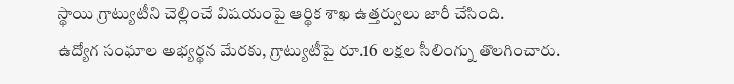స్థాయి గ్రాట్యుటీని చెల్లించే విషయంపై ఆర్థిక శాఖ ఉత్తర్వులు జారీ చేసింది.
ఉద్యోగ సంఘాల అభ్యర్థన మేరకు, గ్రాట్యుటీపై రూ.16 లక్షల సీలింగ్ను తొలగించారు.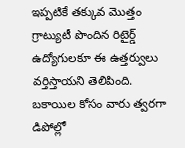ఇప్పటికే తక్కువ మొత్తం గ్రాట్యుటీ పొందిన రిటైర్డ్ ఉద్యోగులకూ ఈ ఉత్తర్వులు వర్తిస్తాయని తెలిపింది.
బకాయిల కోసం వారు త్వరగా డిపోల్లో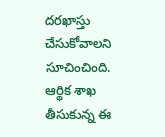దరఖాస్తు చేసుకోవాలని సూచించింది.
ఆర్థిక శాఖ తీసుకున్న ఈ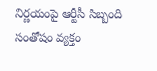నిర్ణయంపై ఆర్టీసీ సిబ్బంది సంతోషం వ్యక్తం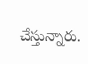చేస్తున్నారు.